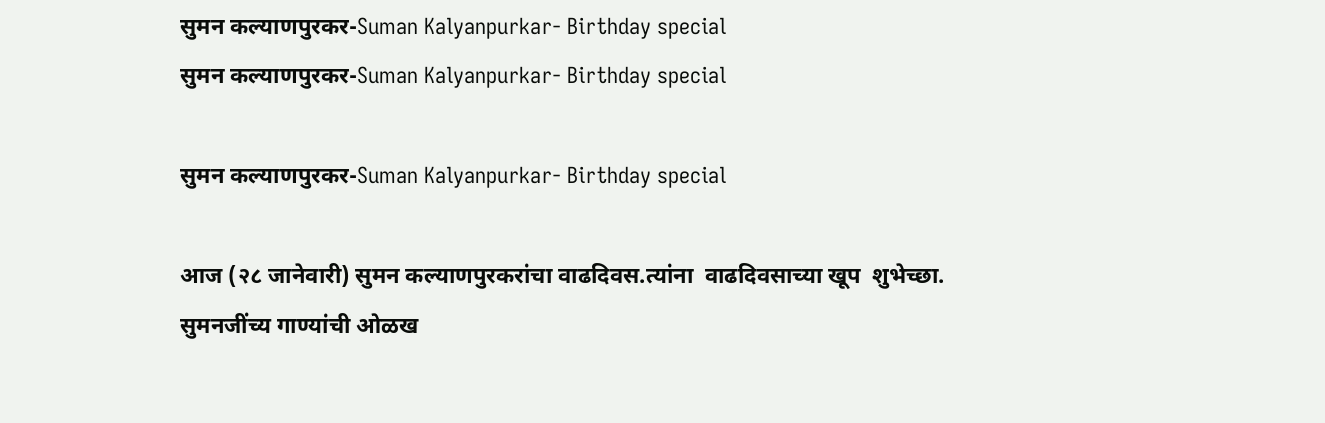सुमन कल्याणपुरकर-Suman Kalyanpurkar- Birthday special
सुमन कल्याणपुरकर-Suman Kalyanpurkar- Birthday special

सुमन कल्याणपुरकर-Suman Kalyanpurkar- Birthday special

आज (२८ जानेवारी) सुमन कल्याणपुरकरांचा वाढदिवस.त्यांना  वाढदिवसाच्या खूप  शुभेच्छा.
सुमनजींच्य गाण्यांची ओळख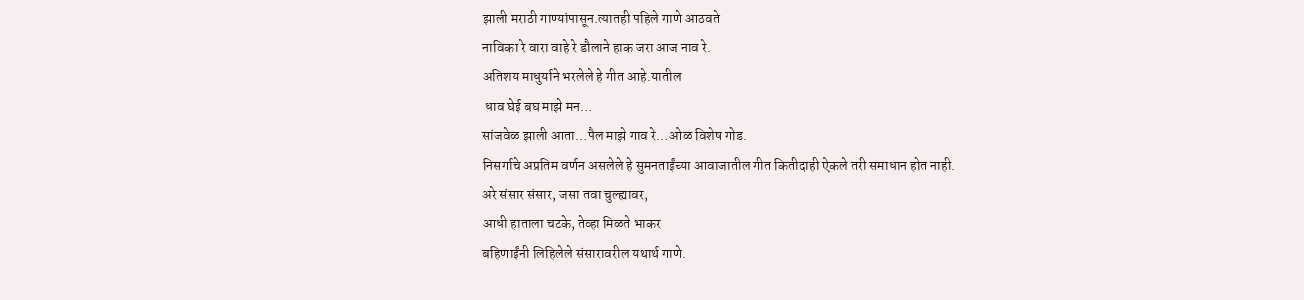झाली मराठी गाण्यांपासून.त्यातही पहिले गाणे आठवते
नाविका रे वारा वाहे रे डौलाने हाक जरा आज नाव रे.
अतिशय माधुर्याने भरलेले हे गीत आहे.यातील
 धाव घेई बघ माझे मन…
सांजवेळ झाली आता…पैल माझे गाव रे…ओळ विशेष गोड.
निसर्गाचे अप्रतिम वर्णन असलेले हे सुमनताईंच्या आवाजातील गीत कितीदाही ऐकले तरी समाधान होत नाही.
अरे संसार संसार, जसा तवा चुल्ह्यावर,
आधी हाताला चटके, तेव्हा मिळते भाकर
बहिणाईंनी लिहिलेले संसारावरील यथार्थ गाणे.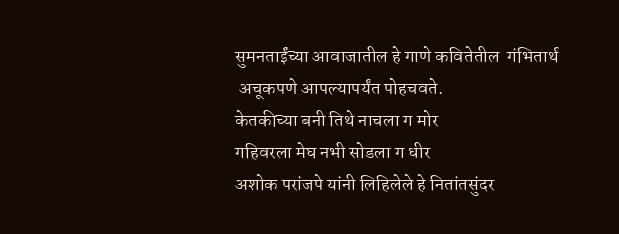सुमनताईंच्या आवाजातील हे गाणे कवितेतील  गंभितार्थ
 अचूकपणे आपल्यापर्यंत पोहचवते.
केतकीच्या बनी तिथे नाचला ग मोर
गहिवरला मेघ नभी सोडला ग धीर
अशोक परांजपे यांनी लिहिलेले हे नितांतसुंदर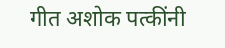गीत अशोक पत्कींनी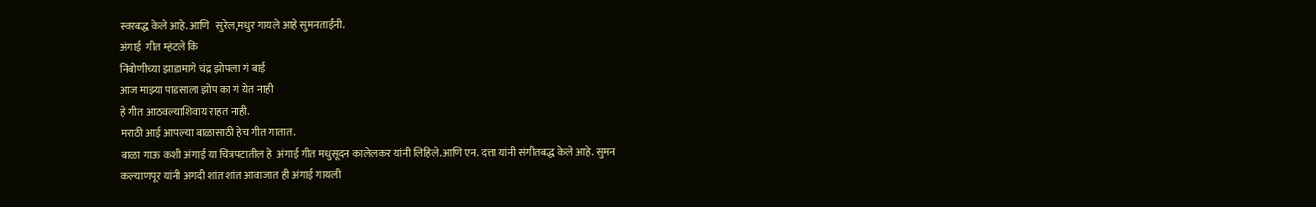स्वरबद्ध केले आहे.आणि   सुरेल,मधुर गायले आहे सुमनताईंनी.
अंगाई  गीत म्हंटले कि
निंबोणीच्या झाडामागे चंद्र झोपला गं बाई
आज माझ्या पाडसाला झोप का गं येत नाही
हे गीत आठवल्याशिवाय राहत नाही.
मराठी आई आपल्या बाळासाठी हेच गीत गातात.
बाळा गाऊ कशी अंगाई या चित्रपटातील हे  अंगाई गीत मधुसूदन कालेलकर यांनी लिहिले.आणि एन. दत्ता यांनी संगीतबद्ध केले आहे. सुमन कल्याणपूर यांनी अगदी शांत शांत आवाजात ही अंगाई गायली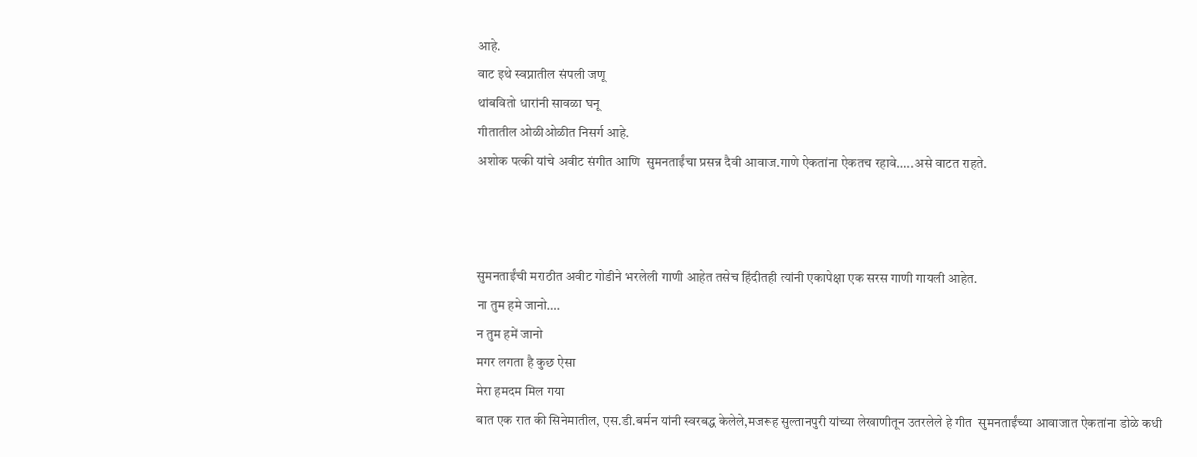आहे.
वाट इथे स्वप्नातील संपली जणू
थांबवितो धारांनी सावळा घनू
गीतातील ओळीओळीत निसर्ग आहे.
अशोक पत्की यांचे अवीट संगीत आणि  सुमनताईंचा प्रसन्न दैवी आवाज.गाणे ऐकतांना ऐकतच रहावे…..असे वाटत राहते.



सुमनताईंची मराठीत अवीट गोडीने भरलेली गाणी आहेत तसेच हिंदीतही त्यांनी एकापेक्षा एक सरस गाणी गायली आहेत.
ना तुम हमे जानो….
न तुम हमें जानो
मगर लगता है कुछ ऐसा
मेरा हमदम मिल गया
बात एक रात की सिनेमातील, एस.डी.बर्मन यांनी स्वरबद्ध केलेले,मजरूह सुल्तानपुरी यांच्या लेखाणीतून उतरलेले हे गीत  सुमनताईंच्या आवाजात ऐकतांना डोळे कधी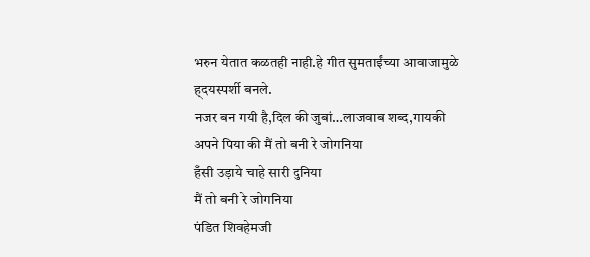भरुन येतात कळतही नाही.हे गीत सुमताईंच्या आवाजामुळे ह्दयस्पर्शी बनले.
नजर बन गयी है,दिल की जुबां…लाजवाब शब्द,गायकी
अपने पिया की मैं तो बनी रे जोगनिया
हँसी उड़ाये चाहे सारी दुनिया
मैं तो बनी रे जोगनिया
पंडित शिवहेमजी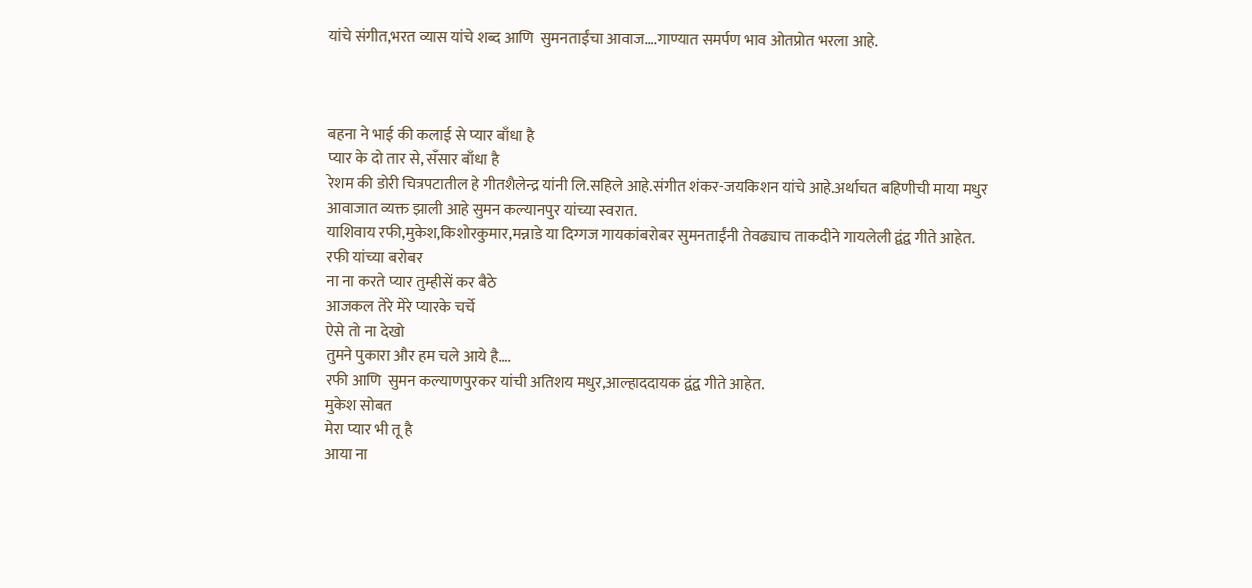यांचे संगीत,भरत व्यास यांचे शब्द आणि  सुमनताईंचा आवाज….गाण्यात समर्पण भाव ओतप्रोत भरला आहे.



बहना ने भाई की कलाई से प्यार बाँधा है
प्यार के दो तार से, सँसार बाँधा है
रेशम की डोरी चित्रपटातील हे गीतशैलेन्द्र यांनी लि.सहिले आहे.संगीत शंकर-जयकिशन यांचे आहे.अर्थाचत बहिणीची माया मधुर आवाजात व्यक्त झाली आहे सुमन कल्यानपुर यांच्या स्वरात.
याशिवाय रफी,मुकेश,किशोरकुमार,मन्नाडे या दिग्गज गायकांबरोबर सुमनताईंनी तेवढ्याच ताकदीने गायलेली द्वंद्व गीते आहेत.
रफी यांच्या बरोबर
ना ना करते प्यार तुम्हीसें कर बैठे
आजकल तेरे मेरे प्यारके चर्चे
ऐसे तो ना देखो
तुमने पुकारा और हम चले आये है….
रफी आणि  सुमन कल्याणपुरकर यांची अतिशय मधुर,आल्हाददायक द्वंद्व गीते आहेत.
मुकेश सोबत
मेरा प्यार भी तू है
आया ना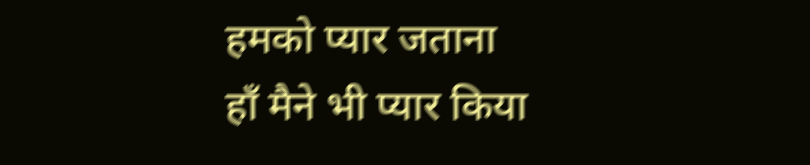हमको प्यार जताना
हाँ मैने भी प्यार किया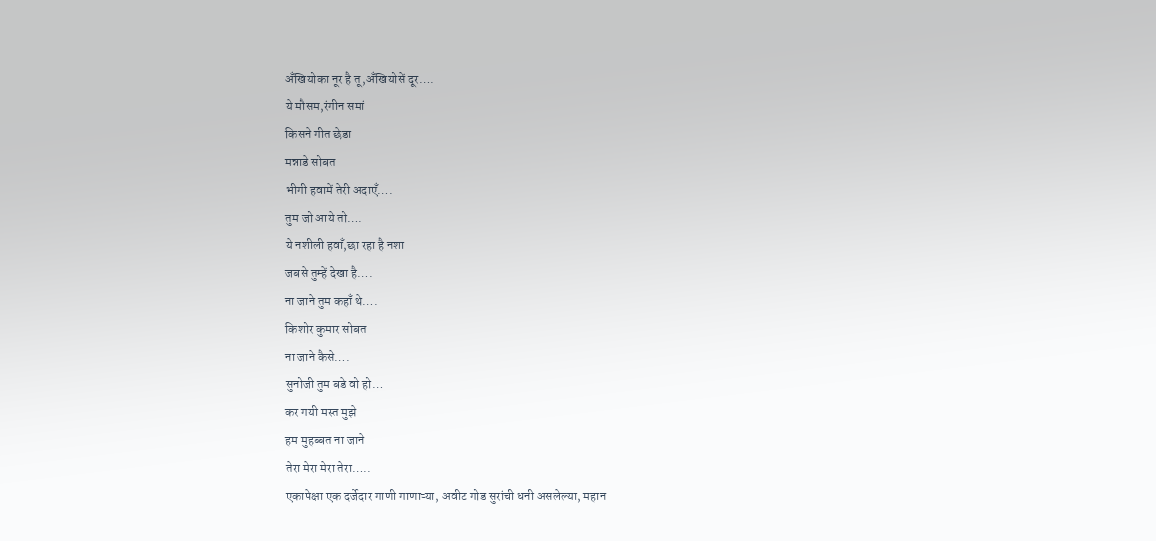अँखियोका नूर है तू,अँखियोसें दूर….
ये मौसम,रंगीन समां
किसने गीत छेडा
मन्नाडे सोबत
भीगी हवामें तेरी अदाएँ….
तुम जो आये तो….
ये नशीली हवाँ,छा रहा है नशा
जबसे तुम्हें देखा है….
ना जाने तुम कहाँ थे….
किशोर कुमार सोबत
ना जाने कैसे….
सुनोजी तुम बडे वो हो…
कर गयी मस्त मुझे
हम मुहब्बत ना जाने
तेरा मेरा मेरा तेरा…..
एकापेक्षा एक दर्जेदार गाणी गाणाऱ्या, अवीट गोड सुरांची धनी असलेल्या, महान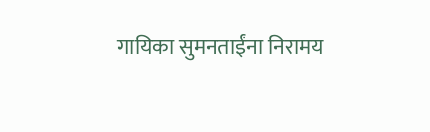गायिका सुमनताईंना निरामय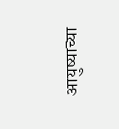आयुष्याच्या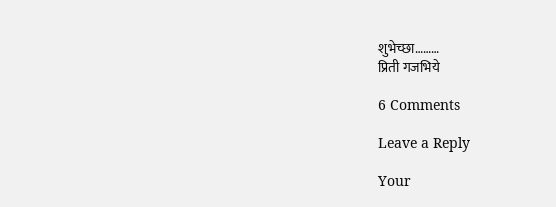शुभेच्छा………
प्रिती गजभिये

6 Comments

Leave a Reply

Your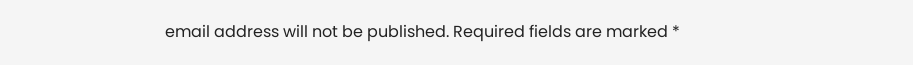email address will not be published. Required fields are marked *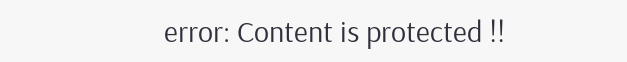error: Content is protected !!